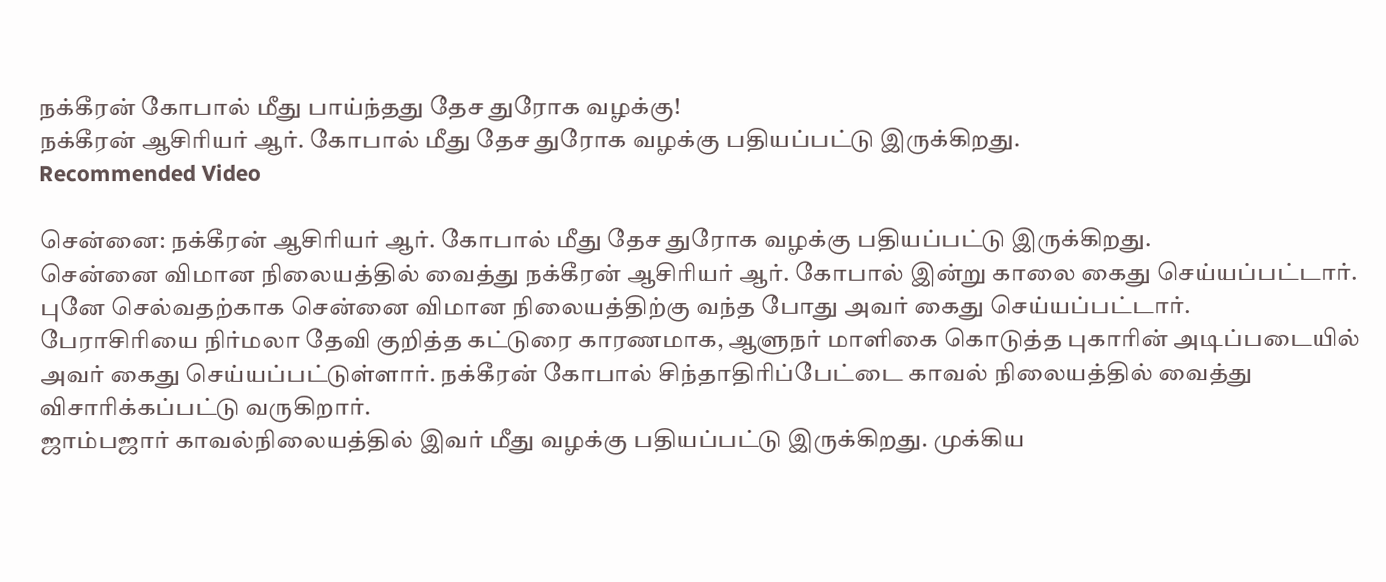நக்கீரன் கோபால் மீது பாய்ந்தது தேச துரோக வழக்கு!
நக்கீரன் ஆசிரியர் ஆர். கோபால் மீது தேச துரோக வழக்கு பதியப்பட்டு இருக்கிறது.
Recommended Video

சென்னை: நக்கீரன் ஆசிரியர் ஆர். கோபால் மீது தேச துரோக வழக்கு பதியப்பட்டு இருக்கிறது.
சென்னை விமான நிலையத்தில் வைத்து நக்கீரன் ஆசிரியர் ஆர். கோபால் இன்று காலை கைது செய்யப்பட்டார். புனே செல்வதற்காக சென்னை விமான நிலையத்திற்கு வந்த போது அவர் கைது செய்யப்பட்டார்.
பேராசிரியை நிர்மலா தேவி குறித்த கட்டுரை காரணமாக, ஆளுநர் மாளிகை கொடுத்த புகாரின் அடிப்படையில் அவர் கைது செய்யப்பட்டுள்ளார். நக்கீரன் கோபால் சிந்தாதிரிப்பேட்டை காவல் நிலையத்தில் வைத்து விசாரிக்கப்பட்டு வருகிறார்.
ஜாம்பஜார் காவல்நிலையத்தில் இவர் மீது வழக்கு பதியப்பட்டு இருக்கிறது. முக்கிய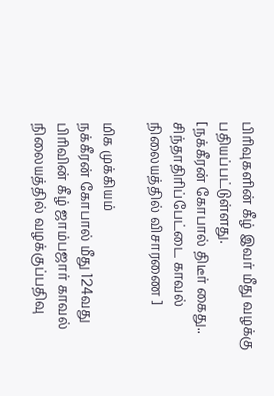பிரிவுகளின் கீழ் இவர் மீது வழக்கு பதியப்பட்டுள்ளது.
[நக்கீரன் கோபால் திடீர் கைது.. சிந்தாதிரிப்பேட்டை காவல் நிலையத்தில் விசாரணை ]

மிக முக்கியம்
நக்கீரன் கோபால் மீது 124வது பிரிவின் கீழ் ஜாம்பஜார் காவல் நிலையத்தில் வழக்குப்பதிவு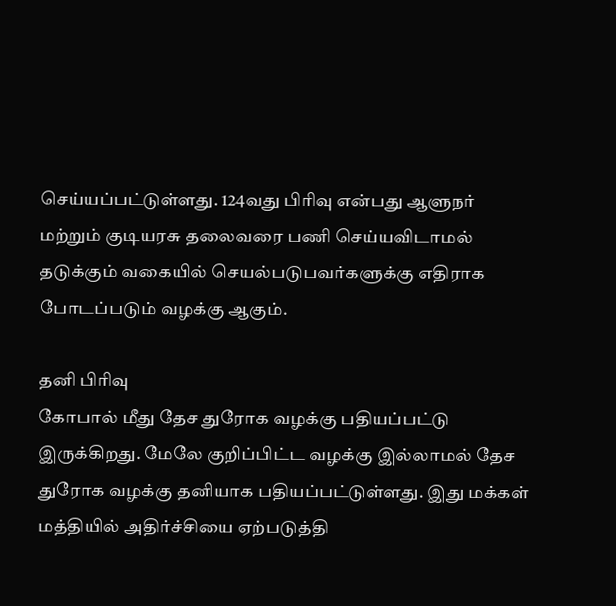செய்யப்பட்டுள்ளது. 124வது பிரிவு என்பது ஆளுநர் மற்றும் குடியரசு தலைவரை பணி செய்யவிடாமல் தடுக்கும் வகையில் செயல்படுபவர்களுக்கு எதிராக போடப்படும் வழக்கு ஆகும்.

தனி பிரிவு
கோபால் மீது தேச துரோக வழக்கு பதியப்பட்டு இருக்கிறது. மேலே குறிப்பிட்ட வழக்கு இல்லாமல் தேச துரோக வழக்கு தனியாக பதியப்பட்டுள்ளது. இது மக்கள் மத்தியில் அதிர்ச்சியை ஏற்படுத்தி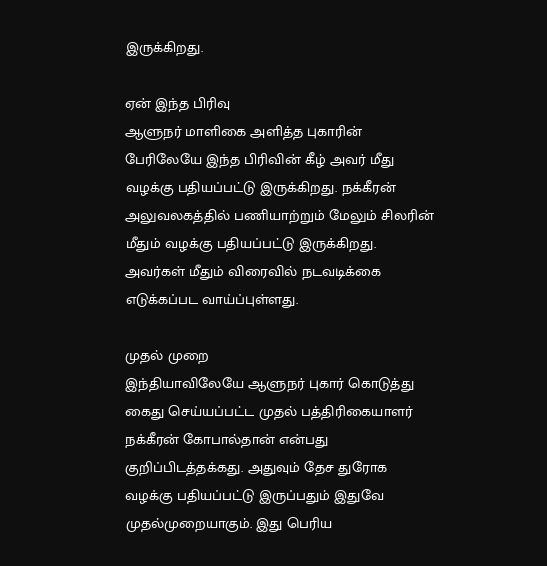இருக்கிறது.

ஏன் இந்த பிரிவு
ஆளுநர் மாளிகை அளித்த புகாரின் பேரிலேயே இந்த பிரிவின் கீழ் அவர் மீது வழக்கு பதியப்பட்டு இருக்கிறது. நக்கீரன் அலுவலகத்தில் பணியாற்றும் மேலும் சிலரின் மீதும் வழக்கு பதியப்பட்டு இருக்கிறது. அவர்கள் மீதும் விரைவில் நடவடிக்கை எடுக்கப்பட வாய்ப்புள்ளது.

முதல் முறை
இந்தியாவிலேயே ஆளுநர் புகார் கொடுத்து கைது செய்யப்பட்ட முதல் பத்திரிகையாளர் நக்கீரன் கோபால்தான் என்பது குறிப்பிடத்தக்கது. அதுவும் தேச துரோக வழக்கு பதியப்பட்டு இருப்பதும் இதுவே முதல்முறையாகும். இது பெரிய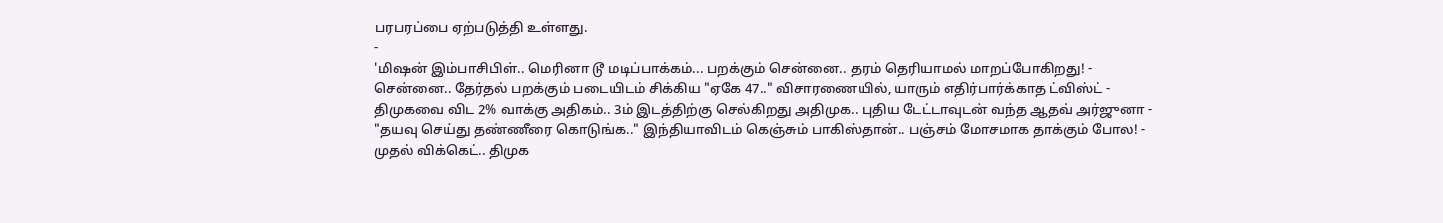பரபரப்பை ஏற்படுத்தி உள்ளது.
-
'மிஷன் இம்பாசிபிள்.. மெரினா டூ மடிப்பாக்கம்... பறக்கும் சென்னை.. தரம் தெரியாமல் மாறப்போகிறது! -
சென்னை.. தேர்தல் பறக்கும் படையிடம் சிக்கிய "ஏகே 47.." விசாரணையில், யாரும் எதிர்பார்க்காத ட்விஸ்ட் -
திமுகவை விட 2% வாக்கு அதிகம்.. 3ம் இடத்திற்கு செல்கிறது அதிமுக.. புதிய டேட்டாவுடன் வந்த ஆதவ் அர்ஜுனா -
"தயவு செய்து தண்ணீரை கொடுங்க.." இந்தியாவிடம் கெஞ்சும் பாகிஸ்தான்.. பஞ்சம் மோசமாக தாக்கும் போல! -
முதல் விக்கெட்.. திமுக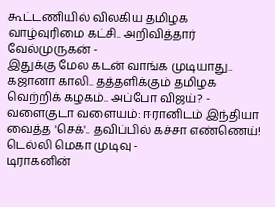கூட்டணியில் விலகிய தமிழக வாழ்வுரிமை கட்சி.. அறிவித்தார் வேல்முருகன் -
இதுக்கு மேல கடன் வாங்க முடியாது.. கஜானா காலி.. தத்தளிக்கும் தமிழக வெற்றிக் கழகம்.. அப்போ விஜய்? -
வளைகுடா வளையம்: ஈரானிடம் இந்தியா வைத்த 'செக்'.. தவிப்பில் கச்சா எண்ணெய்! டெல்லி மெகா முடிவு -
டிராகனின்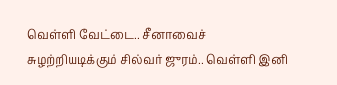வெள்ளி வேட்டை.. சீனாவைச் சுழற்றியடிக்கும் சில்வர் ஜுரம்.. வெள்ளி இனி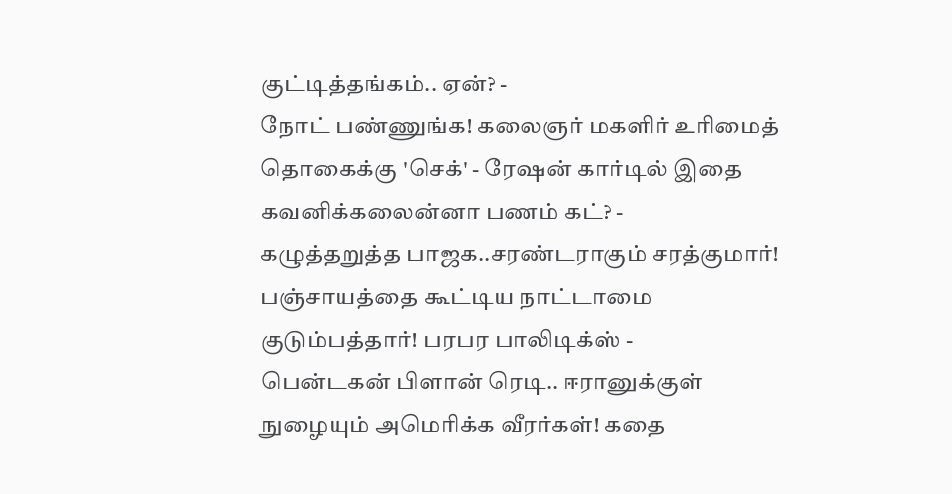குட்டித்தங்கம்.. ஏன்? -
நோட் பண்ணுங்க! கலைஞர் மகளிர் உரிமைத் தொகைக்கு 'செக்' - ரேஷன் கார்டில் இதை கவனிக்கலைன்னா பணம் கட்? -
கழுத்தறுத்த பாஜக..சரண்டராகும் சரத்குமார்! பஞ்சாயத்தை கூட்டிய நாட்டாமை குடும்பத்தார்! பரபர பாலிடிக்ஸ் -
பென்டகன் பிளான் ரெடி.. ஈரானுக்குள் நுழையும் அமெரிக்க வீரர்கள்! கதை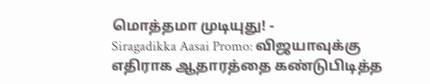மொத்தமா முடியுது! -
Siragadikka Aasai Promo: விஜயாவுக்கு எதிராக ஆதாரத்தை கண்டுபிடித்த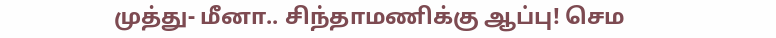முத்து- மீனா.. சிந்தாமணிக்கு ஆப்பு! செம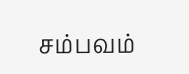சம்பவம்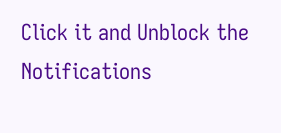Click it and Unblock the Notifications